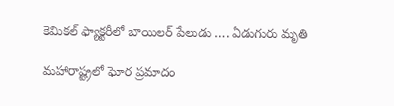కెమికల్‌ ఫ్యాక్టరీలో బాయిలర్‌ పేలుడు …. ఏడుగురు మృతి

మహారాష్ట్రలో ఘోర ప్రమాదం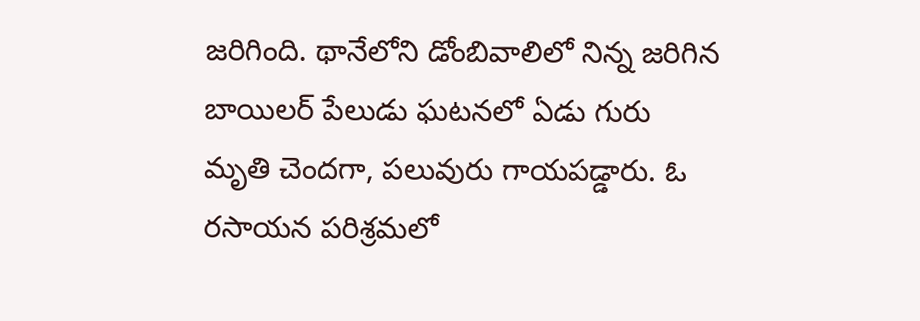జరిగింది. థానేలోని డోంబివాలిలో నిన్న జరిగిన బాయిలర్ పేలుడు ఘటనలో ఏడు గురు మృతి చెందగా, పలువురు గాయపడ్డారు. ఓ రసాయన పరిశ్రమలో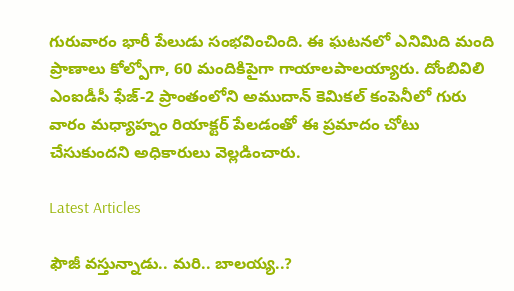గురువారం భారీ పేలుడు సంభవించింది. ఈ ఘటనలో ఎనిమిది మంది ప్రాణాలు కోల్పోగా, 60 మందికిపైగా గాయాలపాలయ్యారు. దోంబివిలి ఎంఐడీసీ ఫేజ్-2 ప్రాంతంలోని అముదాన్ కెమికల్ కంపెనీలో గురు వారం మధ్యాహ్నం రియాక్టర్ పేలడంతో ఈ ప్రమాదం చోటు చేసుకుందని అధికారులు వెల్లడించారు.

Latest Articles

ఫౌజీ వస్తున్నాడు.. మరి.. బాలయ్య..?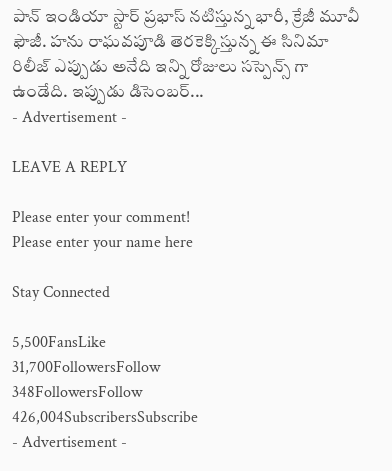పాన్ ఇండియా స్టార్ ప్రభాస్ నటిస్తున్న భారీ, క్రేజీ మూవీ ఫౌజీ. హను రాఘవపూడి తెరకెక్కిస్తున్న ఈ సినిమా రిలీజ్ ఎప్పుడు అనేది ఇన్ని రోజులు సస్పెన్స్ గా ఉండేది. ఇప్పుడు డిసెంబర్...
- Advertisement -

LEAVE A REPLY

Please enter your comment!
Please enter your name here

Stay Connected

5,500FansLike
31,700FollowersFollow
348FollowersFollow
426,004SubscribersSubscribe
- Advertisement -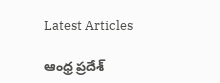Latest Articles

ఆంధ్ర ప్రదేశ్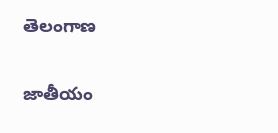తెలంగాణ

జాతీయం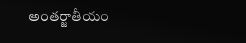అంతర్జాతీయం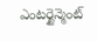ఎంటర్టైన్మెంట్